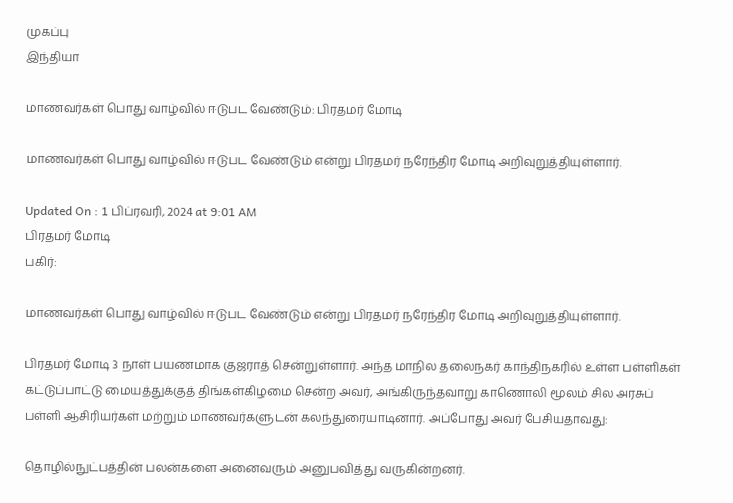முகப்பு
இந்தியா

மாணவர்கள் பொது வாழ்வில் ஈடுபட வேண்டும்: பிரதமர் மோடி

மாணவர்கள் பொது வாழ்வில் ஈடுபட வேண்டும் என்று பிரதமர் நரேந்திர மோடி அறிவுறுத்தியுள்ளார்.

Updated On : 1 பிப்ரவரி, 2024 at 9:01 AM
பிரதமர் மோடி
பகிர்:

மாணவர்கள் பொது வாழ்வில் ஈடுபட வேண்டும் என்று பிரதமர் நரேந்திர மோடி அறிவுறுத்தியுள்ளார்.

பிரதமர் மோடி 3 நாள் பயணமாக குஜராத் சென்றுள்ளார். அந்த மாநில தலைநகர் காந்திநகரில் உள்ள பள்ளிகள் கட்டுப்பாட்டு மையத்துக்குத் திங்கள்கிழமை சென்ற அவர், அங்கிருந்தவாறு காணொலி மூலம் சில அரசுப் பள்ளி ஆசிரியர்கள் மற்றும் மாணவர்களுடன் கலந்துரையாடினார். அப்போது அவர் பேசியதாவது:

தொழில்நுட்பத்தின் பலன்களை அனைவரும் அனுபவித்து வருகின்றனர்.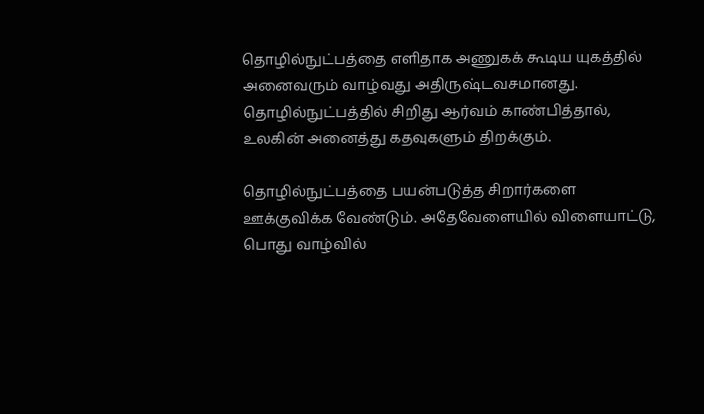தொழில்நுட்பத்தை எளிதாக அணுகக் கூடிய யுகத்தில் அனைவரும் வாழ்வது அதிருஷ்டவசமானது. தொழில்நுட்பத்தில் சிறிது ஆர்வம் காண்பித்தால், உலகின் அனைத்து கதவுகளும் திறக்கும்.

தொழில்நுட்பத்தை பயன்படுத்த சிறார்களை ஊக்குவிக்க வேண்டும். அதேவேளையில் விளையாட்டு, பொது வாழ்வில்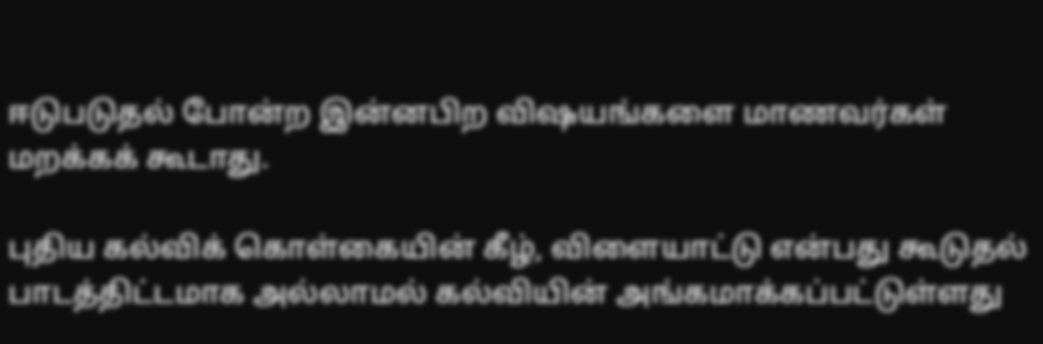ஈடுபடுதல் போன்ற இன்னபிற விஷயங்களை மாணவர்கள் மறக்கக் கூடாது.

புதிய கல்விக் கொள்கையின் கீழ், விளையாட்டு என்பது கூடுதல் பாடத்திட்டமாக அல்லாமல் கல்வியின் அங்கமாக்கப்பட்டுள்ளது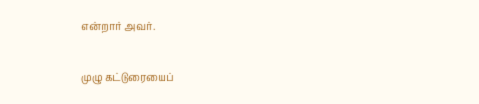என்றார் அவர்.

முழு கட்டுரையைப்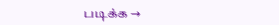படிக்க →